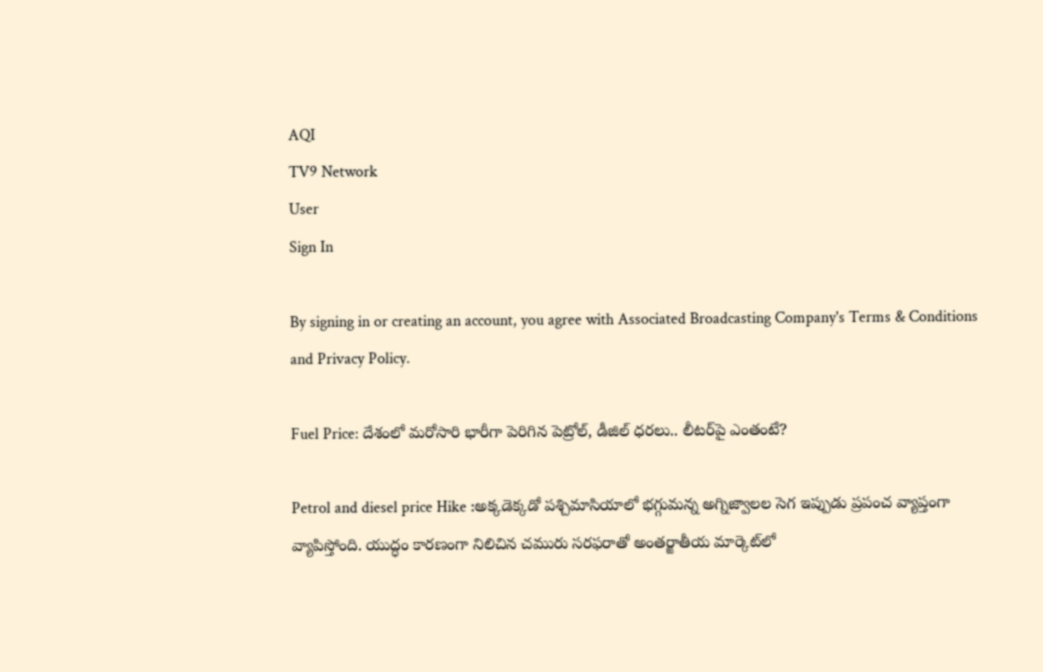AQI
TV9 Network
User
Sign In

By signing in or creating an account, you agree with Associated Broadcasting Company's Terms & Conditions and Privacy Policy.

Fuel Price: దేశంలో మరోసారి భారీగా పెరిగిన పెట్రోల్, డీజిల్ ధరలు.. లీటర్‌పై ఎంతంటే?

Petrol and diesel price Hike :అక్కడెక్కడో పశ్చిమాసియాలో భగ్గుమన్న అగ్నిజ్వాలల సెగ ఇప్పుడు ప్రపంచ వ్యాప్తంగా వ్యాపిస్తోంది. యుద్ధం కారణంగా నిలిచిన చమురు సరఫరాతో అంతర్జాతీయ మార్కెట్‌లో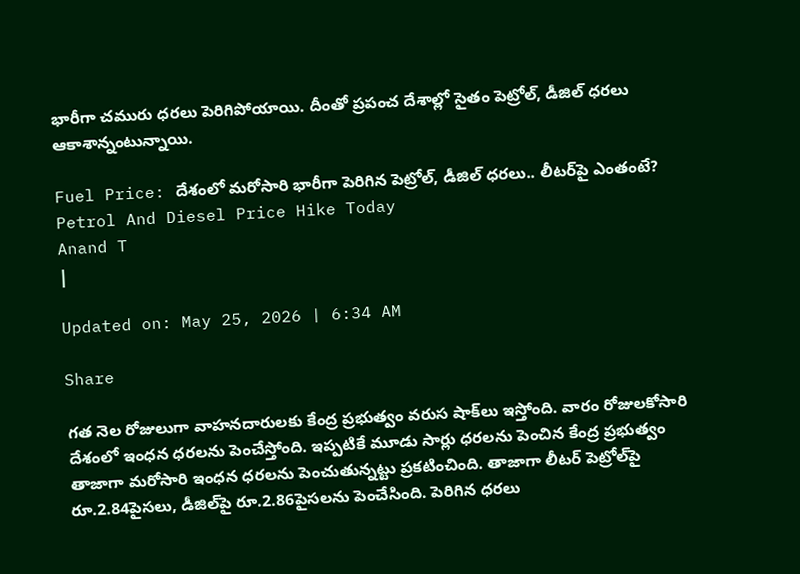భారీగా చమురు ధరలు పెరిగిపోయాయి. దీంతో ప్రపంచ దేశాల్లో సైతం పెట్రోల్, డీజిల్ ధరలు ఆకాశాన్నంటున్నాయి.

Fuel Price: దేశంలో మరోసారి భారీగా పెరిగిన పెట్రోల్, డీజిల్ ధరలు.. లీటర్‌పై ఎంతంటే?
Petrol And Diesel Price Hike Today
Anand T
|

Updated on: May 25, 2026 | 6:34 AM

Share

గత నెల రోజులుగా వాహనదారులకు కేంద్ర ప్రభుత్వం వరుస షాక్‌లు ఇస్తోంది. వారం రోజులకోసారి దేశంలో ఇంధన ధరలను పెంచేస్తోంది. ఇప్పటికే మూడు సార్లు ధరలను పెంచిన కేంద్ర ప్రభుత్వం తాజాగా మరోసారి ఇంధన ధరలను పెంచుతున్నట్టు ప్రకటించింది. తాజాగా లీటర్ పెట్రోల్‌పై రూ.2.84పైసలు, డీజిల్‌పై రూ.2.86పైసలను పెంచేసింది. పెరిగిన ధరలు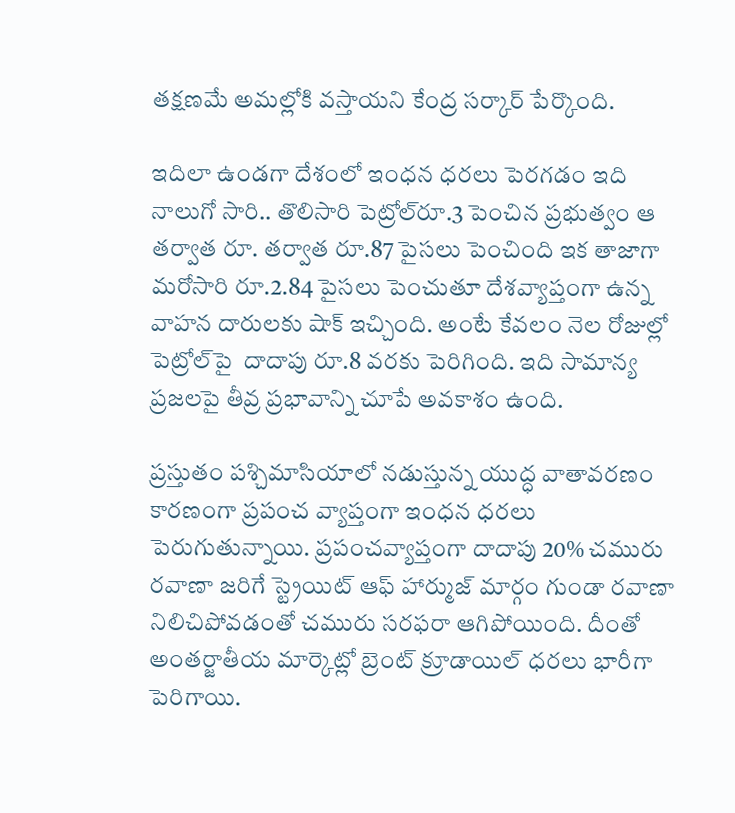తక్షణమే అమల్లోకి వస్తాయని కేంద్ర సర్కార్ పేర్కొంది.

ఇదిలా ఉండగా దేశంలో ఇంధన ధరలు పెరగడం ఇది నాలుగో సారి.. తొలిసారి పెట్రోల్‌రూ.3 పెంచిన ప్రభుత్వం ఆ తర్వాత రూ. తర్వాత రూ.87 పైసలు పెంచింది ఇక తాజాగా మరోసారి రూ.2.84 పైసలు పెంచుతూ దేశవ్యాప్తంగా ఉన్న వాహన దారులకు షాక్ ఇచ్చింది. అంటే కేవలం నెల రోజుల్లో పెట్రోల్‌పై  దాదాపు రూ.8 వరకు పెరిగింది. ఇది సామాన్య ప్రజలపై తీవ్ర ప్రభావాన్ని చూపే అవకాశం ఉంది.

ప్రస్తుతం పశ్చిమాసియాలో నడుస్తున్న యుద్ధ వాతావరణం కారణంగా ప్రపంచ వ్యాప్తంగా ఇంధన ధరలు పెరుగుతున్నాయి. ప్రపంచవ్యాప్తంగా దాదాపు 20% చమురు రవాణా జరిగే స్ట్రెయిట్ ఆఫ్ హార్ముజ్ మార్గం గుండా రవాణా నిలిచిపోవడంతో చమురు సరఫరా ఆగిపోయింది. దీంతో అంతర్జాతీయ మార్కెట్లో బ్రెంట్ క్రూడాయిల్ ధరలు భారీగా పెరిగాయి.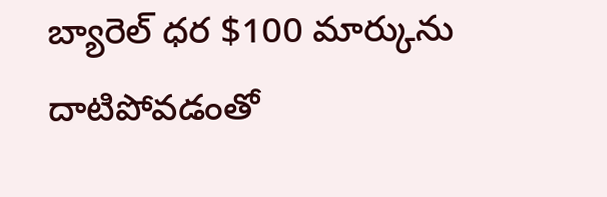బ్యారెల్ ధర $100 మార్కును దాటిపోవడంతో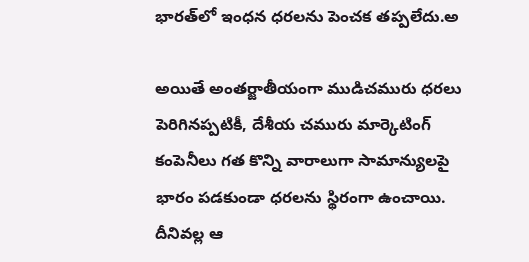భారత్‌లో ఇంధన ధరలను పెంచక తప్పలేదు.అ

అయితే అంతర్జాతీయంగా ముడిచమురు ధరలు పెరిగినప్పటికీ, దేశీయ చమురు మార్కెటింగ్ కంపెనీలు గత కొన్ని వారాలుగా సామాన్యులపై భారం పడకుండా ధరలను స్థిరంగా ఉంచాయి. దీనివల్ల ఆ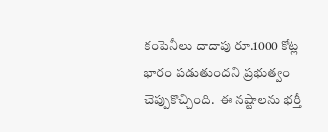కంపెనీలు దాదాపు రూ.1000 కోట్ల భారం పడుతుందని ప్రభుత్వం చెప్పుకొచ్చింది.  ఈ నష్టాలను భర్తీ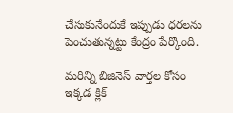చేసుకునేందుకే ఇప్పుడు ధరలను పెంచుతున్నట్టు కేంద్రం పేర్కొంది.

మరిన్ని బిజినెస్ వార్తల కోసం ఇక్కడ క్లిక్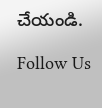చేయండి.

Follow Us